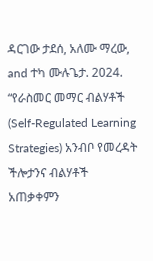ዳርገው ታደሰ, አለሙ ማረው, and ተካ ሙሉጌታ. 2024. “የራስመር መማር ብልሃቶች (Self-Regulated Learning Strategies) አንብቦ የመረዳት ችሎታንና ብልሃቶች አጠቃቀምን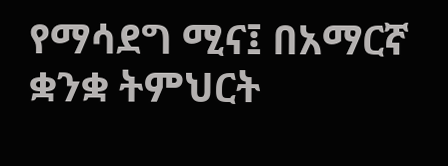የማሳደግ ሚና፤ በአማርኛ ቋንቋ ትምህርት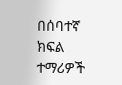በሰባተኛ ክፍል ተማሪዎች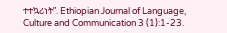ተተኳሪነት”. Ethiopian Journal of Language, Culture and Communication 3 (1):1-23.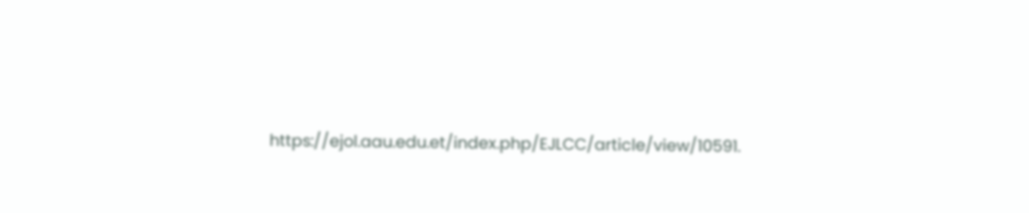https://ejol.aau.edu.et/index.php/EJLCC/article/view/10591.